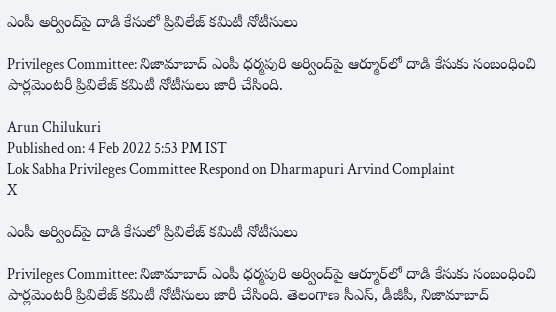ఎంపీ అర్వింద్‌పై దాడి కేసులో ప్రివిలేజ్ కమిటీ నోటీసులు

Privileges Committee: నిజామాబాద్‌ ఎంపీ ధర్మపురి అర్వింద్‌పై ఆర్మూర్‌లో దాడి కేసుకు సంబంధించి పార్లమెంటరీ ప్రివిలేజ్ కమిటీ నోటీసులు జారీ చేసింది.

Arun Chilukuri
Published on: 4 Feb 2022 5:53 PM IST
Lok Sabha Privileges Committee Respond on Dharmapuri Arvind Complaint
X

ఎంపీ అర్వింద్‌పై దాడి కేసులో ప్రివిలేజ్ కమిటీ నోటీసులు

Privileges Committee: నిజామాబాద్‌ ఎంపీ ధర్మపురి అర్వింద్‌పై ఆర్మూర్‌లో దాడి కేసుకు సంబంధించి పార్లమెంటరీ ప్రివిలేజ్ కమిటీ నోటీసులు జారీ చేసింది. తెలంగాణ సీఎస్‌, డీజీపీ, నిజామాబాద్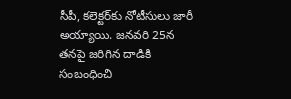సీపీ, కలెక్టర్‌కు నోటీసులు జారీ అయ్యాయి. జనవరి 25న తనపై జరిగిన దాడికి సంబంధించి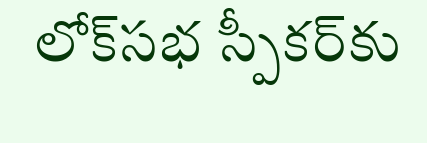లోక్‌సభ స్పీకర్‌కు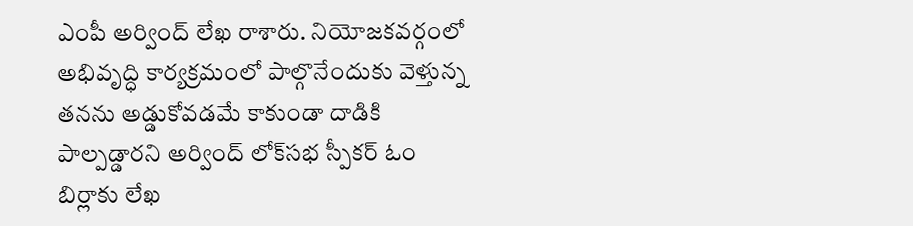ఎంపీ అర్వింద్ లేఖ రాశారు. నియోజకవర్గంలో అభివృద్ధి కార్యక్రమంలో పాల్గొనేందుకు వెళ్తున్న తనను అడ్డుకోవడమే కాకుండా దాడికి పాల్పడ్డారని అర్వింద్ లోక్‌సభ స్పీకర్‌ ఓం బిర్లాకు లేఖ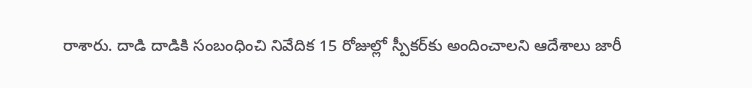రాశారు. దాడి దాడికి సంబంధించి నివేదిక 15 రోజుల్లో స్పీకర్‌కు అందించాలని ఆదేశాలు జారీ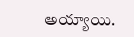అయ్యాయి.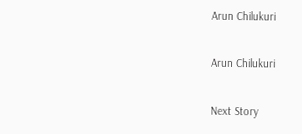Arun Chilukuri

Arun Chilukuri

Next Story